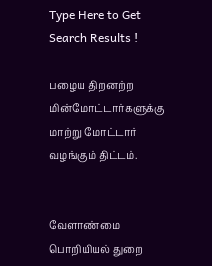Type Here to Get Search Results !

பழைய திறனற்ற மின்மோட்டார்களுக்கு மாற்று மோட்டார் வழங்கும் திட்டம்.


வேளாண்மை பொறியியல் துறை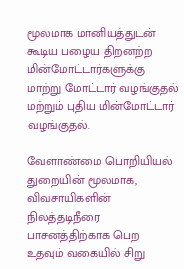மூலமாக மானியத்துடன் கூடிய பழைய திறனற்ற மின்மோட்டார்களுக்கு மாற்று மோட்டார் வழங்குதல் மற்றும் புதிய மின்மோட்டார் வழங்குதல்.

வேளாண்மை பொறியியல் துறையின் மூலமாக, விவசாயிகளின் நிலத்தடிநீரை பாசனத்திற்காக பெற உதவும் வகையில் சிறு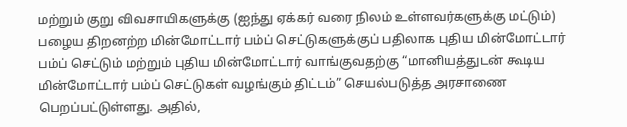மற்றும் குறு விவசாயிகளுக்கு (ஐந்து ஏக்கர் வரை நிலம் உள்ளவர்களுக்கு மட்டும்) பழைய திறனற்ற மின்மோட்டார் பம்ப் செட்டுகளுக்குப் பதிலாக புதிய மின்மோட்டார் பம்ப் செட்டும் மற்றும் புதிய மின்மோட்டார் வாங்குவதற்கு “மானியத்துடன் கூடிய மின்மோட்டார் பம்ப் செட்டுகள் வழங்கும் திட்டம்” செயல்படுத்த அரசாணை பெறப்பட்டுள்ளது. அதில்,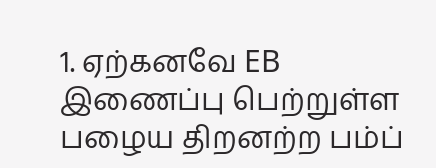1. ஏற்கனவே EB இணைப்பு பெற்றுள்ள பழைய திறனற்ற பம்ப்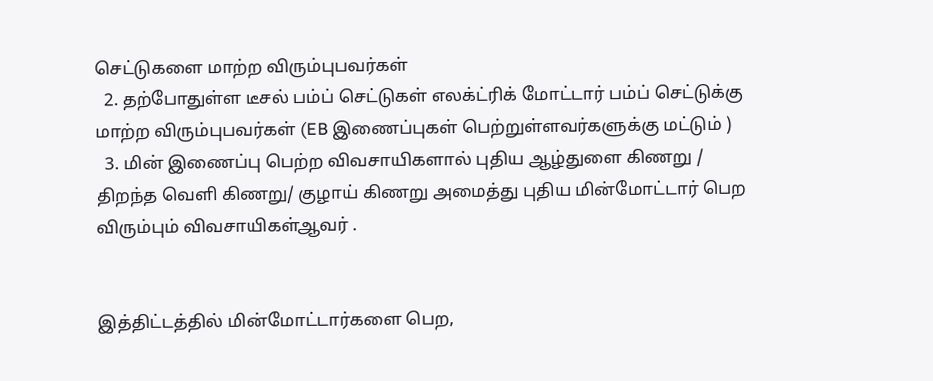செட்டுகளை மாற்ற விரும்புபவர்கள்
  2. தற்போதுள்ள டீசல் பம்ப் செட்டுகள் எலக்ட்ரிக் மோட்டார் பம்ப் செட்டுக்கு மாற்ற விரும்புபவர்கள் (EB இணைப்புகள் பெற்றுள்ளவர்களுக்கு மட்டும் )
  3. மின் இணைப்பு பெற்ற விவசாயிகளால் புதிய ஆழ்துளை கிணறு / திறந்த வெளி கிணறு/ குழாய் கிணறு அமைத்து புதிய மின்மோட்டார் பெற விரும்பும் விவசாயிகள்ஆவர் .


இத்திட்டத்தில் மின்மோட்டார்களை பெற,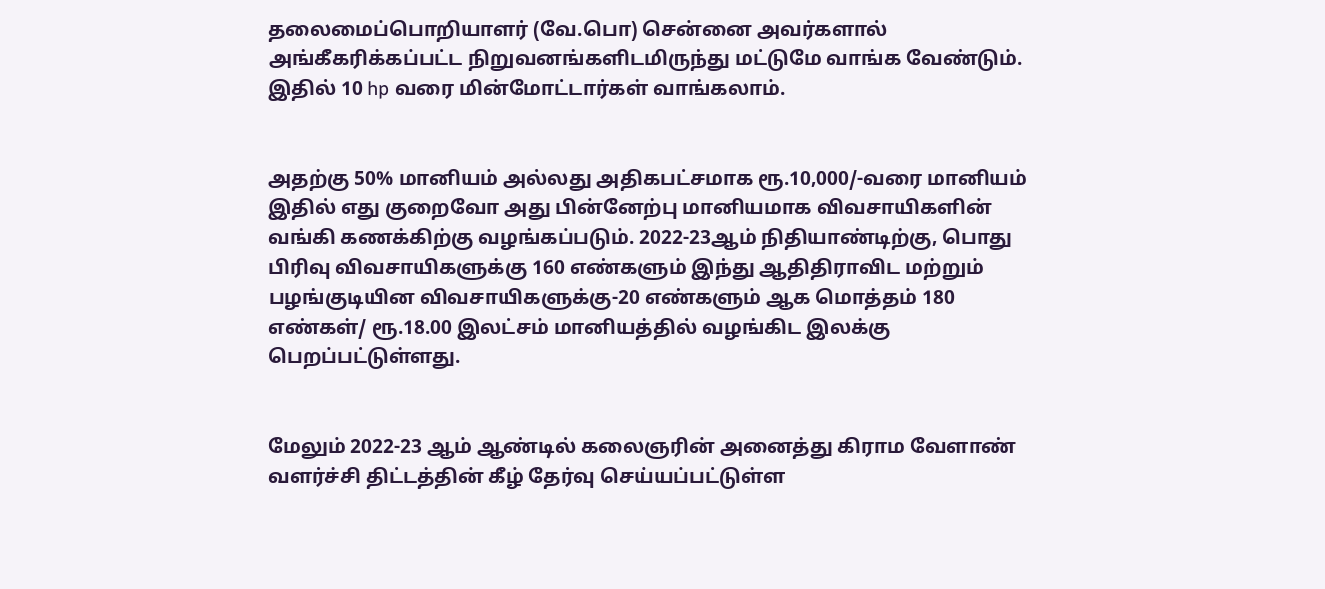தலைமைப்பொறியாளர் (வே.பொ) சென்னை அவர்களால் அங்கீகரிக்கப்பட்ட நிறுவனங்களிடமிருந்து மட்டுமே வாங்க வேண்டும். இதில் 10 hp வரை மின்மோட்டார்கள் வாங்கலாம்.


அதற்கு 50% மானியம் அல்லது அதிகபட்சமாக ரூ.10,000/-வரை மானியம் இதில் எது குறைவோ அது பின்னேற்பு மானியமாக விவசாயிகளின் வங்கி கணக்கிற்கு வழங்கப்படும். 2022-23ஆம் நிதியாண்டிற்கு, பொது பிரிவு விவசாயிகளுக்கு 160 எண்களும் இந்து ஆதிதிராவிட மற்றும் பழங்குடியின விவசாயிகளுக்கு-20 எண்களும் ஆக மொத்தம் 180 எண்கள்/ ரூ.18.00 இலட்சம் மானியத்தில் வழங்கிட இலக்கு பெறப்பட்டுள்ளது.


மேலும் 2022-23 ஆம் ஆண்டில் கலைஞரின் அனைத்து கிராம வேளாண் வளர்ச்சி திட்டத்தின் கீழ் தேர்வு செய்யப்பட்டுள்ள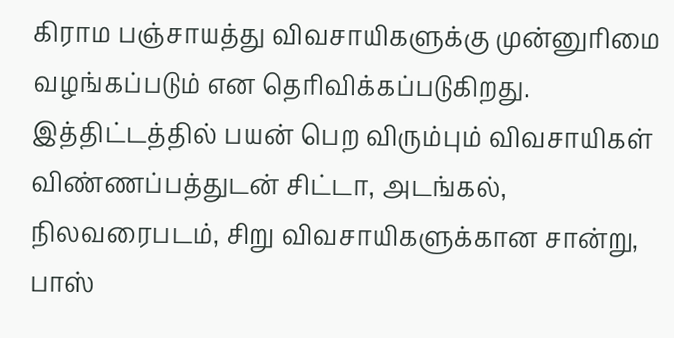கிராம பஞ்சாயத்து விவசாயிகளுக்கு முன்னுரிமை வழங்கப்படும் என தெரிவிக்கப்படுகிறது. இத்திட்டத்தில் பயன் பெற விரும்பும் விவசாயிகள் விண்ணப்பத்துடன் சிட்டா, அடங்கல், நிலவரைபடம், சிறு விவசாயிகளுக்கான சான்று, பாஸ்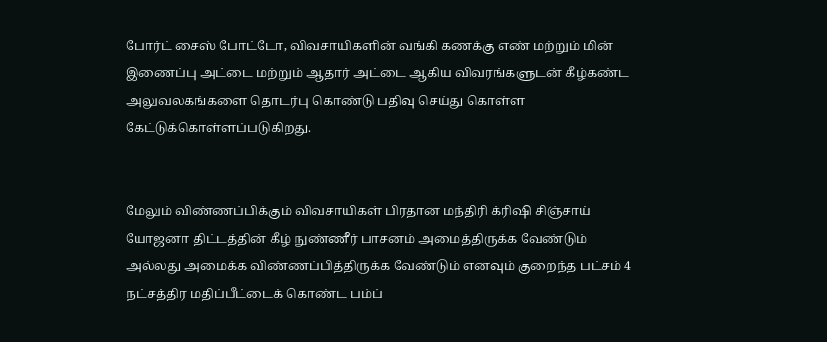போர்ட் சைஸ் போட்டோ, விவசாயிகளின் வங்கி கணக்கு எண் மற்றும் மின் இணைப்பு அட்டை மற்றும் ஆதார் அட்டை ஆகிய விவரங்களுடன் கீழ்கண்ட அலுவலகங்களை தொடர்பு கொண்டு பதிவு செய்து கொள்ள கேட்டுக்கொள்ளப்படுகிறது.


மேலும் விண்ணப்பிக்கும் விவசாயிகள் பிரதான மந்திரி க்ரிஷி சிஞ்சாய் யோஜனா திட்டத்தின் கீழ் நுண்ணீர் பாசனம் அமைத்திருக்க வேண்டும் அல்லது அமைக்க விண்ணப்பித்திருக்க வேண்டும் எனவும் குறைந்த பட்சம் 4 நட்சத்திர மதிப்பீட்டைக் கொண்ட பம்ப்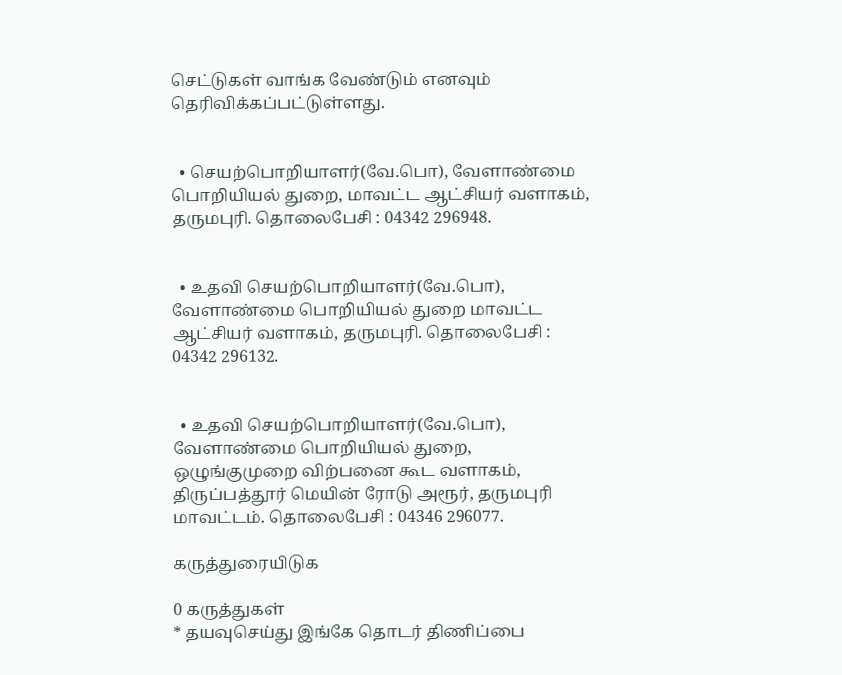செட்டுகள் வாங்க வேண்டும் எனவும் தெரிவிக்கப்பட்டுள்ளது.


  • செயற்பொறியாளர்(வே.பொ), வேளாண்மை பொறியியல் துறை, மாவட்ட ஆட்சியர் வளாகம், தருமபுரி. தொலைபேசி : 04342 296948.


  • உதவி செயற்பொறியாளர்(வே.பொ), வேளாண்மை பொறியியல் துறை மாவட்ட ஆட்சியர் வளாகம், தருமபுரி. தொலைபேசி : 04342 296132.


  • உதவி செயற்பொறியாளர்(வே.பொ), வேளாண்மை பொறியியல் துறை, ஒழுங்குமுறை விற்பனை கூட வளாகம், திருப்பத்தூர் மெயின் ரோடு அரூர், தருமபுரி மாவட்டம். தொலைபேசி : 04346 296077.

கருத்துரையிடுக

0 கருத்துகள்
* தயவுசெய்து இங்கே தொடர் திணிப்பை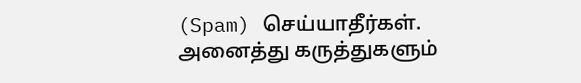(Spam) செய்யாதீர்கள். அனைத்து கருத்துகளும்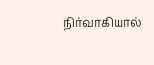நிர்வாகியால்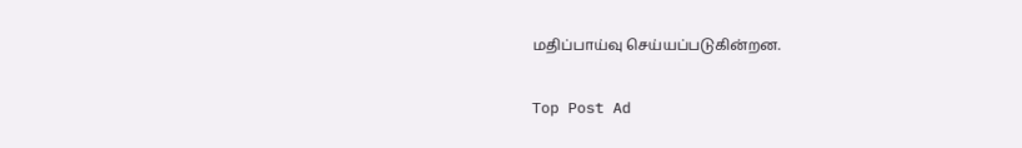மதிப்பாய்வு செய்யப்படுகின்றன.

Top Post Ad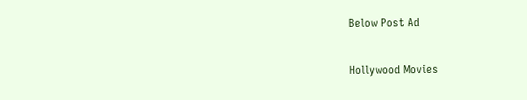Below Post Ad

Hollywood Movies